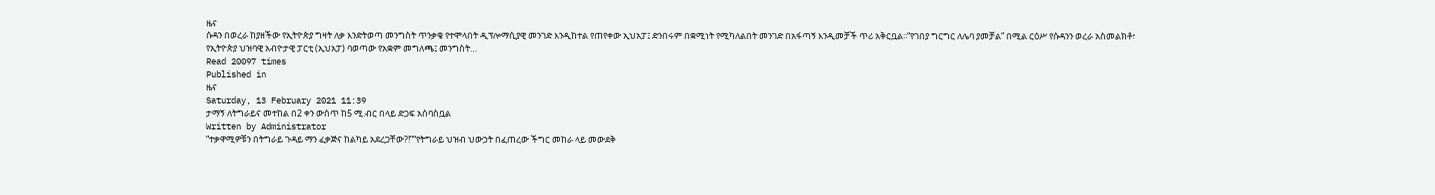ዜና
ሱዳን በወረራ ከያዘችው የኢትዮጵያ ግዛት ለቃ እንድትወጣ መንግስት ጥንቃቄ የተሞላበት ዲፕሎማሲያዊ መንገድ እንዲከተል የጠየቀው ኢህአፓ፤ ድንበሩም በቋሚነት የሚካለልበት መንገድ በአፋጣኝ እንዲመቻች ጥሪ አቅርቧል፡፡“የገበያ ግርግር ለሌባ ያመቻል” በሚል ርዕሥ የሱዳንን ወረራ አስመልክቶ፣ የኢትዮጵያ ህዝባዊ አብዮታዊ ፓርቲ (ኢህአፓ) ባወጣው የአቋም መግለጫ፤ መንግስት…
Read 20097 times
Published in
ዜና
Saturday, 13 February 2021 11:39
ታማኝ ለትግራይና መተከል በ2 ቀን ውስጥ ከ5 ሚ.ብር በላይ ድጋፍ አሰባስቧል
Written by Administrator
“ተቃዋሚዎቹን በትግራይ ጉዳይ ማን ፈቃጅና ከልካይ አደረጋቸው?!”“የትግራይ ህዝብ ህውኃት በፈጠረው ችግር መከራ ላይ መውደቅ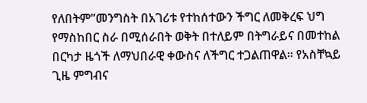የለበትም”መንግስት በአገሪቱ የተከሰተውን ችግር ለመቅረፍ ህግ የማስከበር ስራ በሚሰራበት ወቅት በተለይም በትግራይና በመተከል በርካታ ዜጎች ለማህበራዊ ቀውስና ለችግር ተጋልጠዋል። የአስቸኳይ ጊዜ ምግብና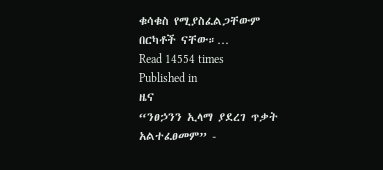ቁሳቁስ የሚያስፈልጋቸውም በርካቶች ናቸው።…
Read 14554 times
Published in
ዜና
“ንፀኃንን ኢላማ ያደረገ ጥቃት አልተፈፀመም” -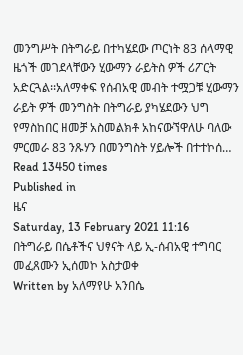መንግሥት በትግራይ በተካሄደው ጦርነት 83 ሰላማዊ ዜጎች መገደላቸውን ሂውማን ራይትስ ዎች ሪፖርት አድርጓል፡፡አለማቀፍ የሰብአዊ መብት ተሟጋቹ ሂውማን ራይት ዎች መንግስት በትግራይ ያካሄደውን ህግ የማስከበር ዘመቻ አስመልክቶ አከናውኘዋለሁ ባለው ምርመራ 83 ንጹሃን በመንግስት ሃይሎች በተተኮሰ…
Read 13450 times
Published in
ዜና
Saturday, 13 February 2021 11:16
በትግራይ በሴቶችና ህፃናት ላይ ኢ-ሰብአዊ ተግባር መፈጸሙን ኢሰመኮ አስታወቀ
Written by አለማየሁ አንበሴ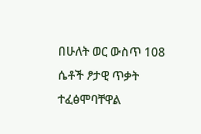በሁለት ወር ውስጥ 108 ሴቶች ፆታዊ ጥቃት ተፈፅሞባቸዋል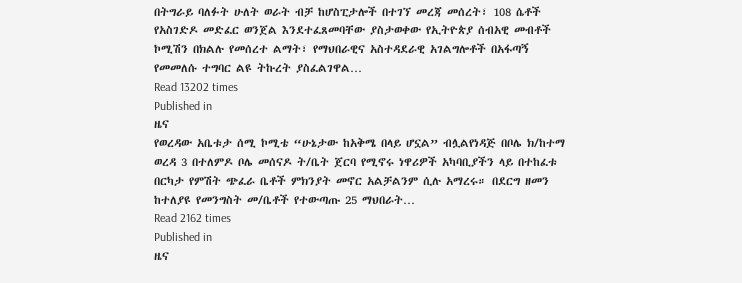በትግራይ ባለፉት ሁለት ወራት ብቻ ከሆስፒታሎች በተገኘ መረጃ መሰረት፣ 108 ሴቶች የአስገድዶ መድፈር ወንጀል እንደተፈጸመባቸው ያስታወቀው የኢትዮጵያ ሰብአዊ መብቶች ኮሚሽን በክልሉ የመሰረተ ልማት፣ የማህበራዊና አስተዳደራዊ አገልግሎቶች በአፋጣኝ የመመለሱ ተግባር ልዩ ትኩረት ያስፈልገዋል…
Read 13202 times
Published in
ዜና
የወረዳው አቤቱታ ሰሚ ኮሚቴ “ሁኔታው ከአቅሜ በላይ ሆኗል” ብሏልየነዳጅ በቦሌ ክ/ከተማ ወረዳ 3 በተለምዶ ቦሌ መሰናዶ ት/ቤት ጀርባ የሚኖሩ ነዋሪዎች አካባቢያችን ላይ በተከፈቱ በርካታ የምሽት ጭፈራ ቤቶች ምክንያት መኖር አልቻልንም ሲሉ አማረሩ። በደርግ ዘመን ከተለያዩ የመንግስት መ/ቤቶች የተውጣጡ 25 ማህበራት…
Read 2162 times
Published in
ዜና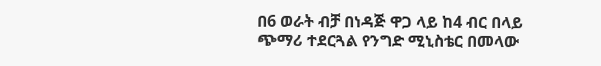በ6 ወራት ብቻ በነዳጅ ዋጋ ላይ ከ4 ብር በላይ ጭማሪ ተደርጓል የንግድ ሚኒስቴር በመላው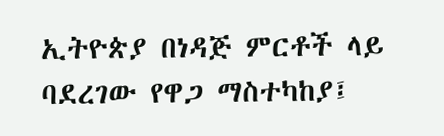ኢትዮጵያ በነዳጅ ምርቶች ላይ ባደረገው የዋጋ ማስተካከያ፤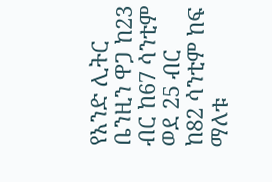የአንድ ሊትር ቤንዚን ዋጋ ከ23 ብር ከ67 ሳንቲም ወደ 25 ብር ከ82 ሳንቲም ከፍ ማለቱ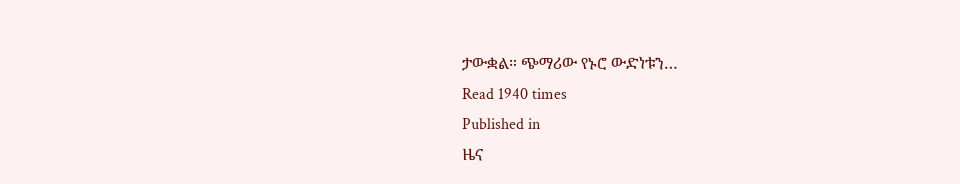ታውቋል። ጭማሪው የኑሮ ውድነቱን…
Read 1940 times
Published in
ዜና